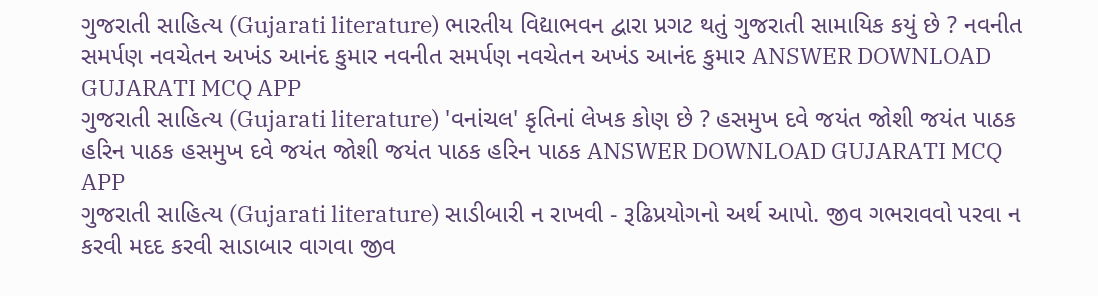ગુજરાતી સાહિત્ય (Gujarati literature) ભારતીય વિદ્યાભવન દ્વારા પ્રગટ થતું ગુજરાતી સામાયિક કયું છે ? નવનીત સમર્પણ નવચેતન અખંડ આનંદ કુમાર નવનીત સમર્પણ નવચેતન અખંડ આનંદ કુમાર ANSWER DOWNLOAD GUJARATI MCQ APP
ગુજરાતી સાહિત્ય (Gujarati literature) 'વનાંચલ' કૃતિનાં લેખક કોણ છે ? હસમુખ દવે જયંત જોશી જયંત પાઠક હરિન પાઠક હસમુખ દવે જયંત જોશી જયંત પાઠક હરિન પાઠક ANSWER DOWNLOAD GUJARATI MCQ APP
ગુજરાતી સાહિત્ય (Gujarati literature) સાડીબારી ન રાખવી - રૂઢિપ્રયોગનો અર્થ આપો. જીવ ગભરાવવો પરવા ન કરવી મદદ કરવી સાડાબાર વાગવા જીવ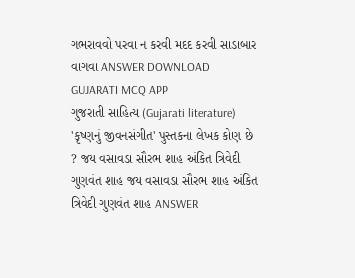ગભરાવવો પરવા ન કરવી મદદ કરવી સાડાબાર વાગવા ANSWER DOWNLOAD GUJARATI MCQ APP
ગુજરાતી સાહિત્ય (Gujarati literature) 'કૃષ્ણનું જીવનસંગીત' પુસ્તકના લેખક કોણ છે ? જય વસાવડા સૌરભ શાહ અંકિત ત્રિવેદી ગુણવંત શાહ જય વસાવડા સૌરભ શાહ અંકિત ત્રિવેદી ગુણવંત શાહ ANSWER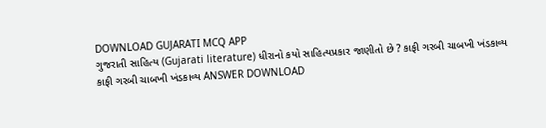DOWNLOAD GUJARATI MCQ APP
ગુજરાતી સાહિત્ય (Gujarati literature) ધીરાનો કયો સાહિત્યપ્રકાર જાણીતો છે ? કાફી ગરબી ચાબખી ખંડકાવ્ય કાફી ગરબી ચાબખી ખંડકાવ્ય ANSWER DOWNLOAD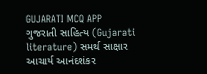GUJARATI MCQ APP
ગુજરાતી સાહિત્ય (Gujarati literature) સમર્થ સાક્ષાર આચાર્ય આનંદશંકર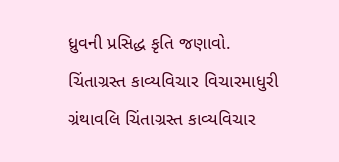ધ્રુવની પ્રસિદ્ધ કૃતિ જણાવો. ચિંતાગ્રસ્ત કાવ્યવિચાર વિચારમાધુરી ગ્રંથાવલિ ચિંતાગ્રસ્ત કાવ્યવિચાર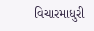વિચારમાધુરી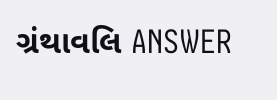ગ્રંથાવલિ ANSWER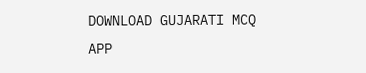DOWNLOAD GUJARATI MCQ APP